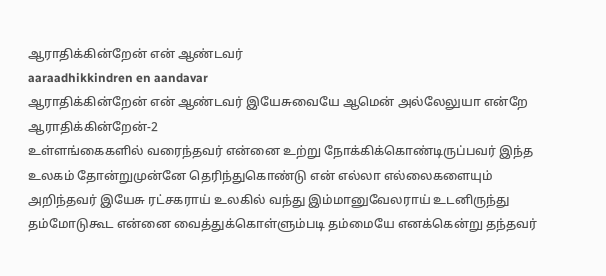ஆராதிக்கின்றேன் என் ஆண்டவர்
aaraadhikkindren en aandavar
ஆராதிக்கின்றேன் என் ஆண்டவர் இயேசுவையே ஆமென் அல்லேலுயா என்றே ஆராதிக்கின்றேன்-2
உள்ளங்கைகளில் வரைந்தவர் என்னை உற்று நோக்கிக்கொண்டிருப்பவர் இந்த உலகம் தோன்றுமுன்னே தெரிந்துகொண்டு என் எல்லா எல்லைகளையும் அறிந்தவர் இயேசு ரட்சகராய் உலகில் வந்து இம்மானுவேலராய் உடனிருந்து தம்மோடுகூட என்னை வைத்துக்கொள்ளும்படி தம்மையே எனக்கென்று தந்தவர்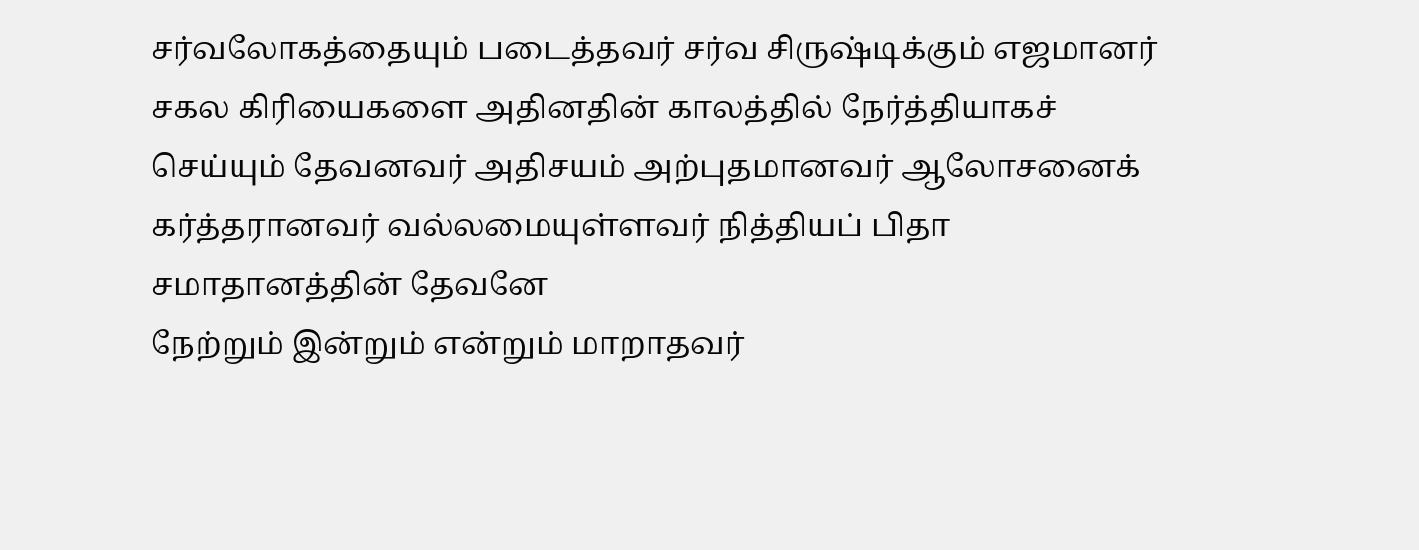சர்வலோகத்தையும் படைத்தவர் சர்வ சிருஷ்டிக்கும் எஜமானர் சகல கிரியைகளை அதினதின் காலத்தில் நேர்த்தியாகச் செய்யும் தேவனவர் அதிசயம் அற்புதமானவர் ஆலோசனைக் கர்த்தரானவர் வல்லமையுள்ளவர் நித்தியப் பிதா சமாதானத்தின் தேவனே
நேற்றும் இன்றும் என்றும் மாறாதவர்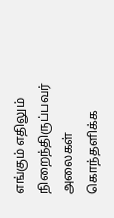எங்கும் எதிலும் நிறைந்திருப்பவர் அலைகள் கொந்தளிக்க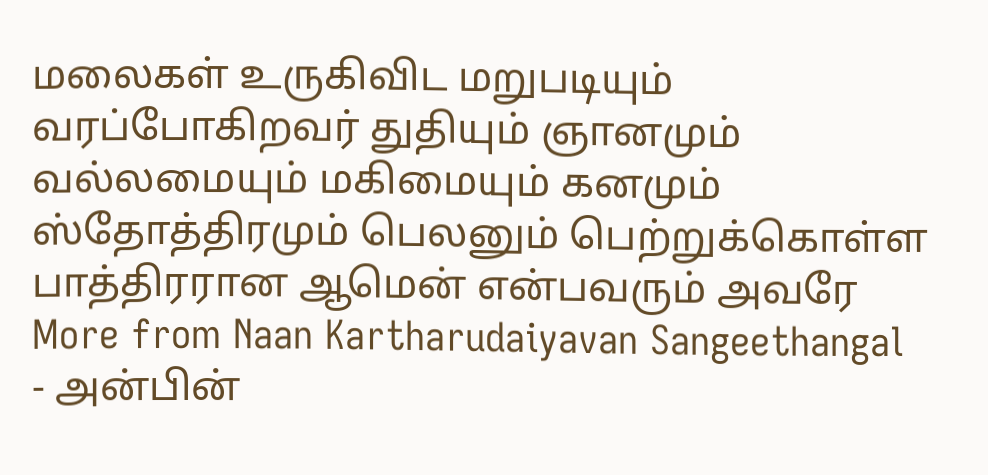மலைகள் உருகிவிட மறுபடியும் வரப்போகிறவர் துதியும் ஞானமும் வல்லமையும் மகிமையும் கனமும் ஸ்தோத்திரமும் பெலனும் பெற்றுக்கொள்ள பாத்திரரான ஆமென் என்பவரும் அவரே
More from Naan Kartharudaiyavan Sangeethangal
- அன்பின்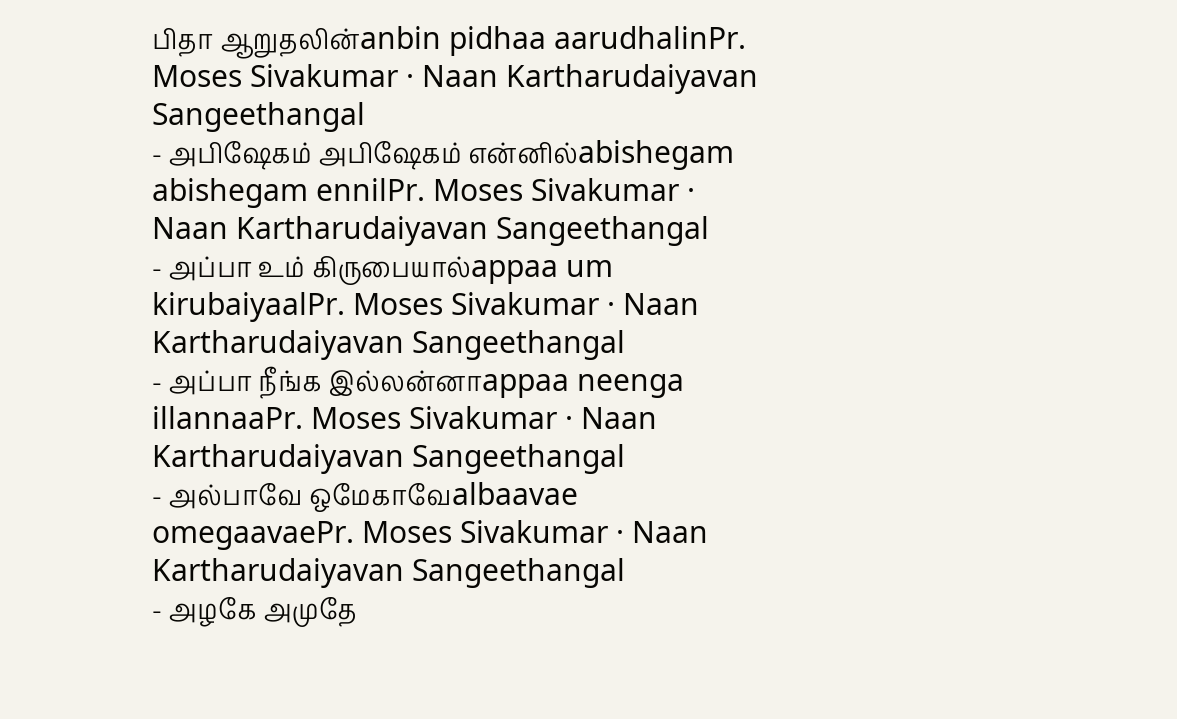பிதா ஆறுதலின்anbin pidhaa aarudhalinPr. Moses Sivakumar · Naan Kartharudaiyavan Sangeethangal
- அபிஷேகம் அபிஷேகம் என்னில்abishegam abishegam ennilPr. Moses Sivakumar · Naan Kartharudaiyavan Sangeethangal
- அப்பா உம் கிருபையால்appaa um kirubaiyaalPr. Moses Sivakumar · Naan Kartharudaiyavan Sangeethangal
- அப்பா நீங்க இல்லன்னாappaa neenga illannaaPr. Moses Sivakumar · Naan Kartharudaiyavan Sangeethangal
- அல்பாவே ஒமேகாவேalbaavae omegaavaePr. Moses Sivakumar · Naan Kartharudaiyavan Sangeethangal
- அழகே அமுதே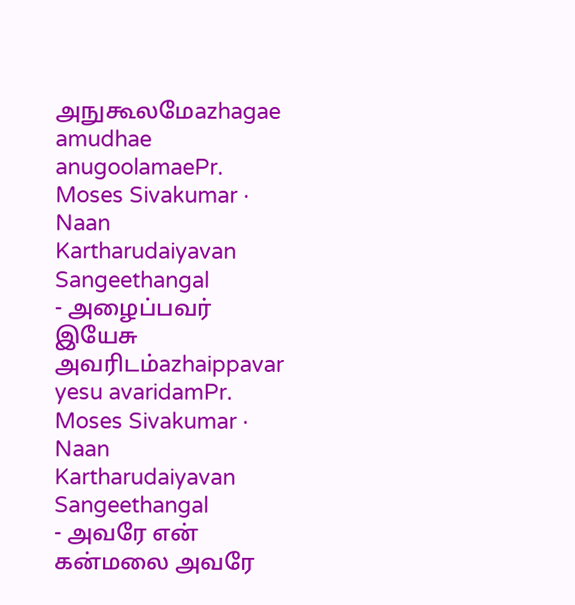அநுகூலமேazhagae amudhae anugoolamaePr. Moses Sivakumar · Naan Kartharudaiyavan Sangeethangal
- அழைப்பவர் இயேசு அவரிடம்azhaippavar yesu avaridamPr. Moses Sivakumar · Naan Kartharudaiyavan Sangeethangal
- அவரே என் கன்மலை அவரே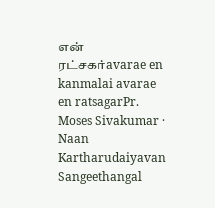என் ரட்சகர்avarae en kanmalai avarae en ratsagarPr. Moses Sivakumar · Naan Kartharudaiyavan Sangeethangal